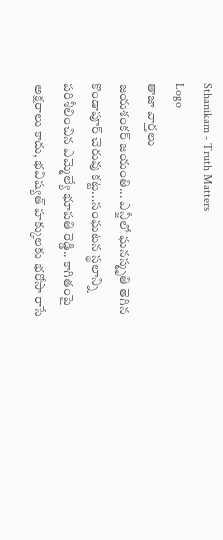Sthanikam - Truth Matters
Logo
తాజా వార్తలు
జయశంకర్ జయంతి... ఎన్జీలో ఘనస్మృతి తెగిన కొండాపూర్ చెరువు కట్ట...సంఘటన స్థలాన్ని పరిశీలించిన ఎమ్మెల్యే భూపతి రెడ్డి.. కాగితంపై అక్షరాలు కాదు, భవిష్యత్‌ హక్కులకు భరోసా రాసే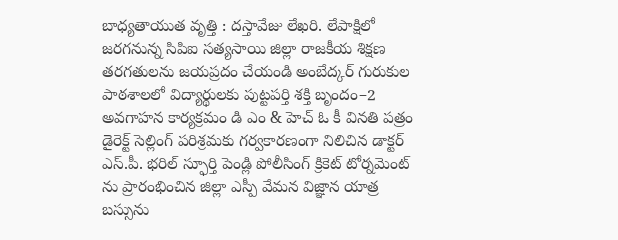బాధ్యతాయుత వృత్తి : దస్తావేజు లేఖరి. లేపాక్షిలో జరగనున్న సిపిఐ సత్యసాయి జిల్లా రాజకీయ శిక్షణ తరగతులను జయప్రదం చేయండి అంబేద్కర్ గురుకుల పాఠశాలలో విద్యార్థులకు పుట్టపర్తి శక్తి బృందం–2 అవగాహన కార్యక్రమం డి ఎం & హెచ్ ఓ కీ వినతి పత్రం డైరెక్ట్ సెల్లింగ్ పరిశ్రమకు గర్వకారణంగా నిలిచిన డాక్టర్ ఎస్.పీ. భరిల్ స్ఫూర్తి పెండ్లి పోలీసింగ్ క్రికెట్ టోర్నమెంట్ ను ప్రారంభించిన జిల్లా ఎస్పీ వేమన విజ్ఞాన యాత్ర బస్సును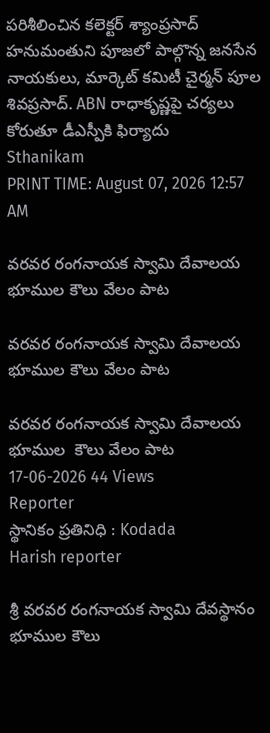పరిశీలించిన కలెక్టర్ శ్యాంప్రసాద్ హనుమంతుని పూజలో పాల్గొన్న జనసేన నాయకులు, మార్కెట్ కమిటీ చైర్మన్ పూల శివప్రసాద్. ABN రాధాకృష్ణపై చర్యలు కోరుతూ డీఎస్పీకి ఫిర్యాదు
Sthanikam
PRINT TIME: August 07, 2026 12:57 AM

వరవర రంగనాయక స్వామి దేవాలయ భూముల కౌలు వేలం పాట

వరవర రంగనాయక స్వామి దేవాలయ భూముల కౌలు వేలం పాట

వరవర రంగనాయక స్వామి దేవాలయ భూముల  కౌలు వేలం పాట
17-06-2026 44 Views
Reporter
స్థానికం ప్రతినిధి : Kodada
Harish reporter

శ్రీ వరవర రంగనాయక స్వామి దేవస్థానం భూముల కౌలు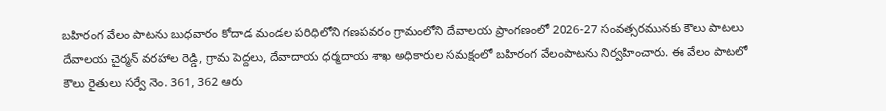బహిరంగ వేలం పాటను బుధవారం కోదాడ మండల పరిధిలోని గణపవరం గ్రామంలోని దేవాలయ ప్రాంగణంలో 2026-27 సంవత్సరమునకు కౌలు పాటలు దేవాలయ చైర్మన్ వరహాల రెడ్డి, గ్రామ పెద్దలు, దేవాదాయ ధర్మదాయ శాఖ అధికారుల సమక్షంలో బహిరంగ వేలంపాటను నిర్వహించారు. ఈ వేలం పాటలో కౌలు రైతులు సర్వే నెం. 361, 362 ఆరు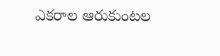ఎకరాల ఆరుకుంటల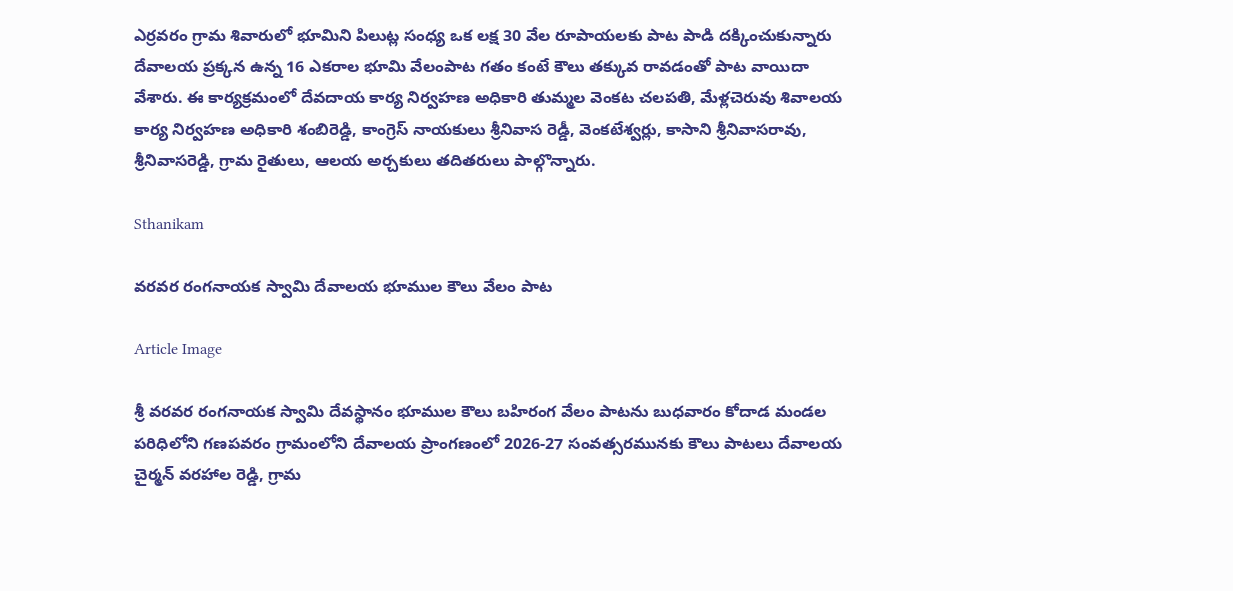ఎర్రవరం గ్రామ శివారులో భూమిని పిలుట్ల సంధ్య ఒక లక్ష 30 వేల రూపాయలకు పాట పాడి దక్కించుకున్నారు దేవాలయ ప్రక్కన ఉన్న 16 ఎకరాల భూమి వేలంపాట గతం కంటే కౌలు తక్కువ రావడంతో పాట వాయిదా వేశారు. ఈ కార్యక్రమంలో దేవదాయ కార్య నిర్వహణ అధికారి తుమ్మల వెంకట చలపతి, మేళ్లచెరువు శివాలయ కార్య నిర్వహణ అధికారి శంబిరెడ్డి, కాంగ్రెస్ నాయకులు శ్రీనివాస రెడ్డీ, వెంకటేశ్వర్లు, కాసాని శ్రీనివాసరావు, శ్రీనివాసరెడ్డి, గ్రామ రైతులు, ఆలయ అర్చకులు తదితరులు పాల్గొన్నారు.

Sthanikam

వరవర రంగనాయక స్వామి దేవాలయ భూముల కౌలు వేలం పాట

Article Image

శ్రీ వరవర రంగనాయక స్వామి దేవస్థానం భూముల కౌలు బహిరంగ వేలం పాటను బుధవారం కోదాడ మండల పరిధిలోని గణపవరం గ్రామంలోని దేవాలయ ప్రాంగణంలో 2026-27 సంవత్సరమునకు కౌలు పాటలు దేవాలయ చైర్మన్ వరహాల రెడ్డి, గ్రామ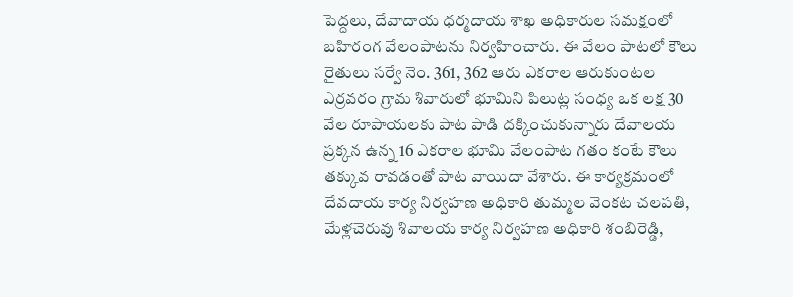పెద్దలు, దేవాదాయ ధర్మదాయ శాఖ అధికారుల సమక్షంలో బహిరంగ వేలంపాటను నిర్వహించారు. ఈ వేలం పాటలో కౌలు రైతులు సర్వే నెం. 361, 362 ఆరు ఎకరాల ఆరుకుంటల ఎర్రవరం గ్రామ శివారులో భూమిని పిలుట్ల సంధ్య ఒక లక్ష 30 వేల రూపాయలకు పాట పాడి దక్కించుకున్నారు దేవాలయ ప్రక్కన ఉన్న 16 ఎకరాల భూమి వేలంపాట గతం కంటే కౌలు తక్కువ రావడంతో పాట వాయిదా వేశారు. ఈ కార్యక్రమంలో దేవదాయ కార్య నిర్వహణ అధికారి తుమ్మల వెంకట చలపతి, మేళ్లచెరువు శివాలయ కార్య నిర్వహణ అధికారి శంబిరెడ్డి,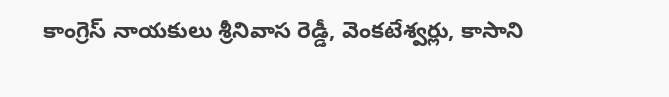కాంగ్రెస్ నాయకులు శ్రీనివాస రెడ్డీ, వెంకటేశ్వర్లు, కాసాని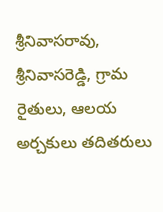శ్రీనివాసరావు, శ్రీనివాసరెడ్డి, గ్రామ రైతులు, ఆలయ అర్చకులు తదితరులు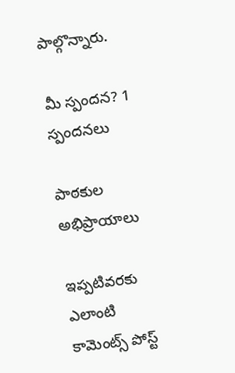పాల్గొన్నారు.

మీ స్పందన? 1 స్పందనలు

పాఠకుల అభిప్రాయాలు

ఇప్పటివరకు ఎలాంటి కామెంట్స్ పోస్ట్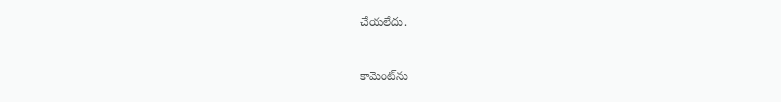చేయలేదు.


కామెంట్‌ను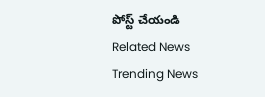పోస్ట్ చేయండి
Related News
Trending News